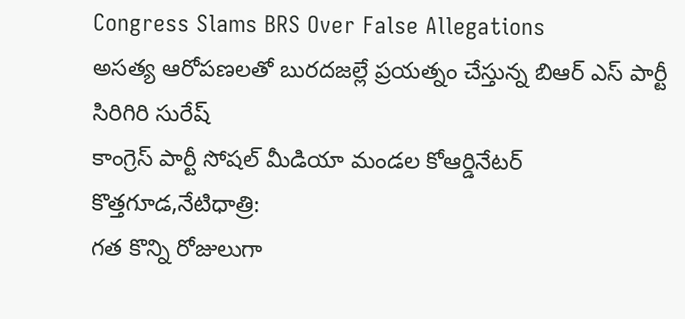Congress Slams BRS Over False Allegations
అసత్య ఆరోపణలతో బురదజల్లే ప్రయత్నం చేస్తున్న బిఆర్ ఎస్ పార్టీ
సిరిగిరి సురేష్
కాంగ్రెస్ పార్టీ సోషల్ మీడియా మండల కోఆర్డినేటర్
కొత్తగూడ,నేటిధాత్రి:
గత కొన్ని రోజులుగా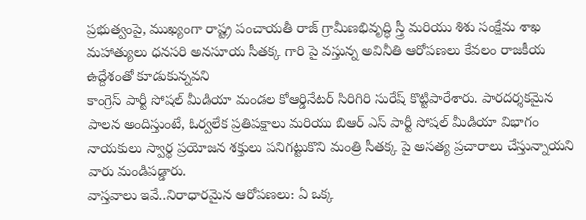ప్రభుత్వంపై, ముఖ్యంగా రాష్ట్ర పంచాయతీ రాజ్ గ్రామీణభివృద్ధి స్త్రీ మరియు శిశు సంక్షేమ శాఖ మహాత్యులు ధనసరి అనసూయ సీతక్క గారి పై వస్తున్న అవినీతి ఆరోపణలు కేవలం రాజకీయ ఉద్దేశంతో కూడుకున్నవని
కాంగ్రెస్ పార్టీ సోషల్ మీడియా మండల కోఆర్డినేటర్ సిరిగిరి సురేష్ కొట్టిపారేశారు. పారదర్శకమైన పాలన అందిస్తుంటే, ఓర్వలేక ప్రతిపక్షాలు మరియు బిఆర్ ఎస్ పార్టీ సోషల్ మీడియా విభాగం నాయకులు స్వార్థ ప్రయోజన శక్తులు పనిగట్టుకొని మంత్రి సీతక్క పై అసత్య ప్రచారాలు చేస్తున్నాయని వారు మండిపడ్డారు.
వాస్తవాలు ఇవే..నిరాధారమైన ఆరోపణలు: ఏ ఒక్క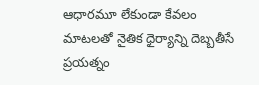ఆధారమూ లేకుండా కేవలం మాటలతో నైతిక ధైర్యాన్ని దెబ్బతీసే ప్రయత్నం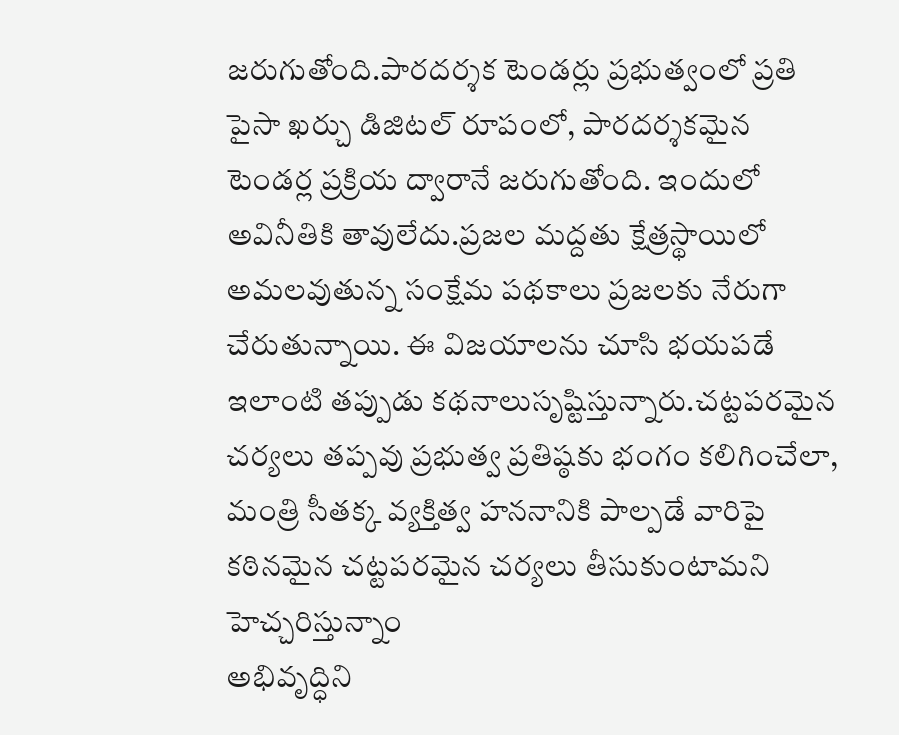జరుగుతోంది.పారదర్శక టెండర్లు ప్రభుత్వంలో ప్రతి పైసా ఖర్చు డిజిటల్ రూపంలో, పారదర్శకమైన టెండర్ల ప్రక్రియ ద్వారానే జరుగుతోంది. ఇందులో అవినీతికి తావులేదు.ప్రజల మద్దతు క్షేత్రస్థాయిలో అమలవుతున్న సంక్షేమ పథకాలు ప్రజలకు నేరుగా చేరుతున్నాయి. ఈ విజయాలను చూసి భయపడే ఇలాంటి తప్పుడు కథనాలుసృష్టిస్తున్నారు.చట్టపరమైన చర్యలు తప్పవు ప్రభుత్వ ప్రతిష్ఠకు భంగం కలిగించేలా, మంత్రి సీతక్క వ్యక్తిత్వ హననానికి పాల్పడే వారిపై కఠినమైన చట్టపరమైన చర్యలు తీసుకుంటామని హెచ్చరిస్తున్నాం
అభివృద్ధిని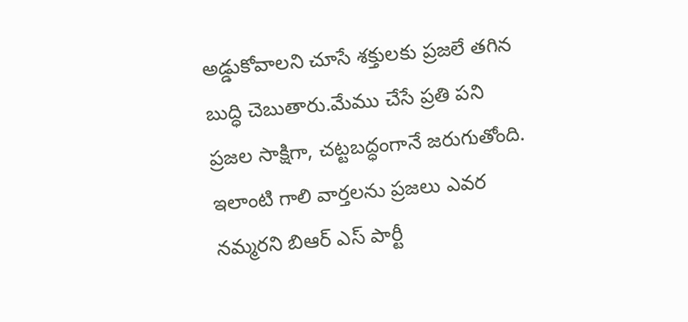అడ్డుకోవాలని చూసే శక్తులకు ప్రజలే తగిన బుద్ధి చెబుతారు.మేము చేసే ప్రతి పని ప్రజల సాక్షిగా, చట్టబద్ధంగానే జరుగుతోంది. ఇలాంటి గాలి వార్తలను ప్రజలు ఎవర నమ్మరని బిఆర్ ఎస్ పార్టీ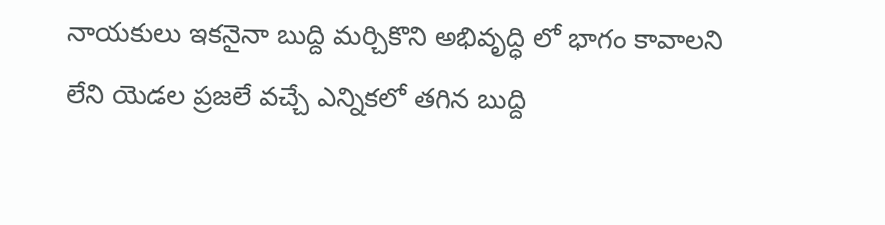నాయకులు ఇకనైనా బుద్ది మర్చికొని అభివృద్ధి లో భాగం కావాలని లేని యెడల ప్రజలే వచ్చే ఎన్నికలో తగిన బుద్ది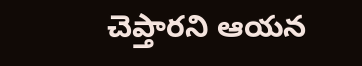చెప్తారని ఆయన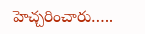హెచ్చరించారు…..